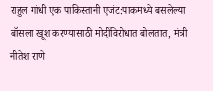राहुल गांधी एक पाकिस्तानी एजंट:पाकमध्ये बसलेल्या बॉसला खूश करण्यासाठी मोदींविरोधात बोलतात, मंत्री नीतेश राणे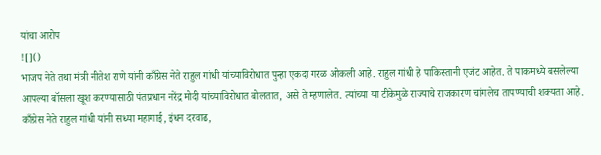यांचा आरोप
![]()
भाजप नेते तथा मंत्री नीतेश राणे यांनी काँग्रेस नेते राहुल गांधी यांच्याविरोधात पुन्हा एकदा गरळ ओकली आहे. राहुल गांधी हे पाकिस्तानी एजंट आहेत. ते पाकमध्ये बसलेल्या आपल्या बॉसला खूश करण्यासाठी पंतप्रधान नरेंद्र मोदी यांच्याविरोधात बोलतात, असे ते म्हणालेत. त्यांच्या या टीकेमुळे राज्याचे राजकारण चांगलेच तापण्याची शक्यता आहे. काँग्रेस नेते राहुल गांधी यांनी सध्या महागाई, इंधन दरवाढ,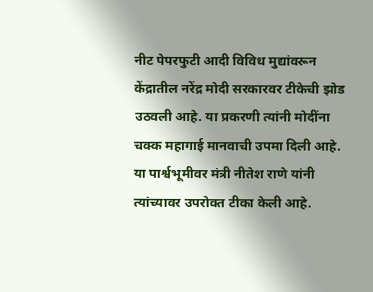नीट पेपरफुटी आदी विविध मुद्यांवरून केंद्रातील नरेंद्र मोदी सरकारवर टीकेची झोड उठवली आहे. या प्रकरणी त्यांनी मोदींना चक्क महागाई मानवाची उपमा दिली आहे. या पार्श्वभूमीवर मंत्री नीतेश राणे यांनी त्यांच्यावर उपरोक्त टीका केली आहे.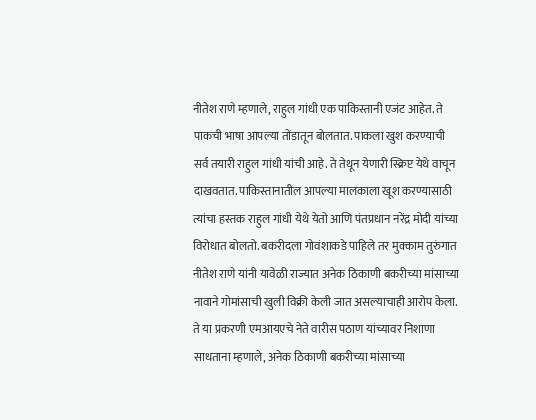नीतेश राणे म्हणाले, राहुल गांधी एक पाकिस्तानी एजंट आहेत. ते पाकची भाषा आपल्या तोंडातून बोलतात. पाकला खुश करण्याची सर्व तयारी राहुल गांधी यांची आहे. ते तेथून येणारी स्क्रिप्ट येथे वाचून दाखवतात. पाकिस्तानातील आपल्या मालकाला खूश करण्यासाठी त्यांचा हस्तक राहुल गांधी येथे येतो आणि पंतप्रधान नरेंद्र मोदी यांच्या विरोधात बोलतो. बकरीदला गोवंशाकडे पाहिले तर मुक्काम तुरुंगात नीतेश राणे यांनी यावेळी राज्यात अनेक ठिकाणी बकरीच्या मांसाच्या नावाने गोमांसाची खुली विक्री केली जात असल्याचाही आरोप केला. ते या प्रकरणी एमआयएचे नेते वारीस पठाण यांच्यावर निशाणा साधताना म्हणाले, अनेक ठिकाणी बकरीच्या मांसाच्या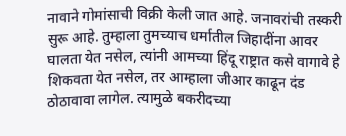नावाने गोमांसाची विक्री केली जात आहे. जनावरांची तस्करी सुरू आहे. तुम्हाला तुमच्याच धर्मातील जिहादींना आवर घालता येत नसेल, त्यांनी आमच्या हिंदू राष्ट्रात कसे वागावे हे शिकवता येत नसेल, तर आम्हाला जीआर काढून दंड ठोठावावा लागेल. त्यामुळे बकरीदच्या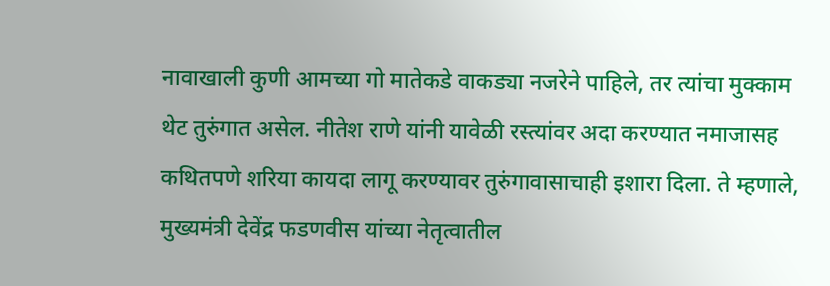नावाखाली कुणी आमच्या गो मातेकडे वाकड्या नजरेने पाहिले, तर त्यांचा मुक्काम थेट तुरुंगात असेल. नीतेश राणे यांनी यावेळी रस्त्यांवर अदा करण्यात नमाजासह कथितपणे शरिया कायदा लागू करण्यावर तुरुंगावासाचाही इशारा दिला. ते म्हणाले, मुख्यमंत्री देवेंद्र फडणवीस यांच्या नेतृत्वातील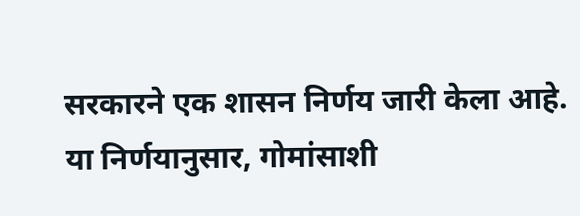सरकारने एक शासन निर्णय जारी केला आहे. या निर्णयानुसार, गोमांसाशी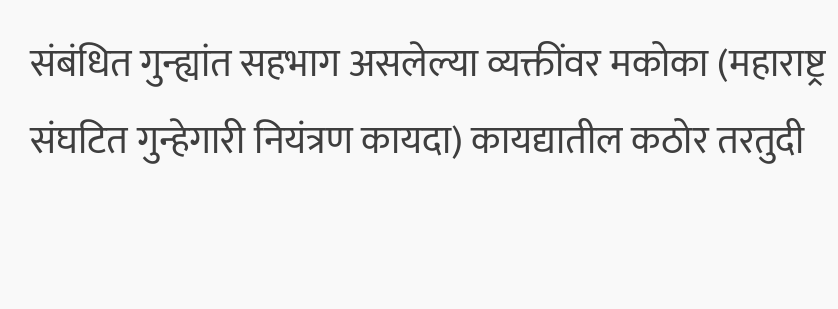संबंधित गुन्ह्यांत सहभाग असलेल्या व्यक्तींवर मकोका (महाराष्ट्र संघटित गुन्हेगारी नियंत्रण कायदा) कायद्यातील कठोर तरतुदी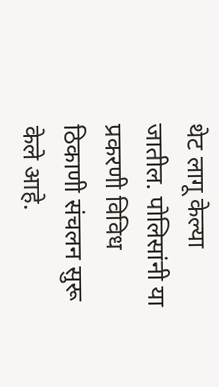थेट लागू केल्या जातील. पोलिसांनी या प्रकरणी विविध ठिकाणी संचलन सुरू केले आहे.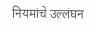नियमांचे उल्लंघन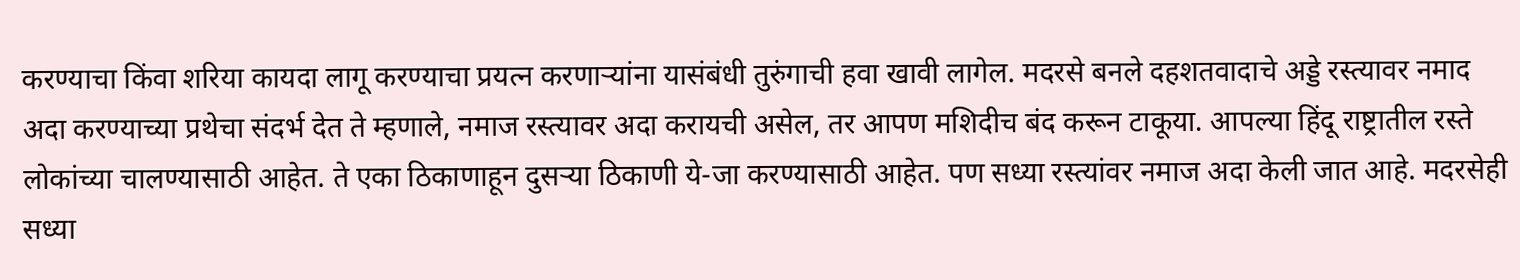करण्याचा किंवा शरिया कायदा लागू करण्याचा प्रयत्न करणाऱ्यांना यासंबंधी तुरुंगाची हवा खावी लागेल. मदरसे बनले दहशतवादाचे अड्डे रस्त्यावर नमाद अदा करण्याच्या प्रथेचा संदर्भ देत ते म्हणाले, नमाज रस्त्यावर अदा करायची असेल, तर आपण मशिदीच बंद करून टाकूया. आपल्या हिंदू राष्ट्रातील रस्ते लोकांच्या चालण्यासाठी आहेत. ते एका ठिकाणाहून दुसऱ्या ठिकाणी ये-जा करण्यासाठी आहेत. पण सध्या रस्त्यांवर नमाज अदा केली जात आहे. मदरसेही सध्या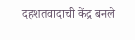दहशतवादाची केंद्र बनले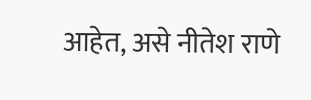आहेत, असे नीतेश राणे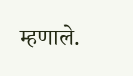म्हणाले.